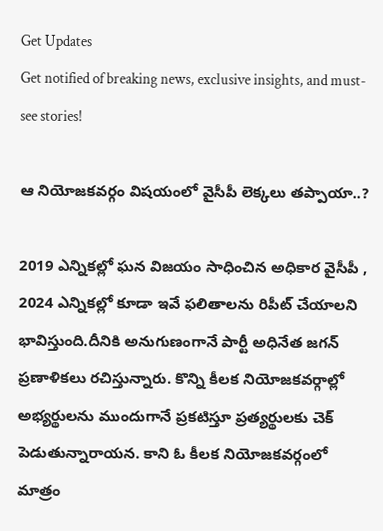Get Updates
Get notified of breaking news, exclusive insights, and must-see stories!

ఆ నియోజకవర్గం విషయంలో వైసీపీ లెక్కలు తప్పాయా..?

2019 ఎన్నికల్లో ఘన విజయం సాధించిన అధికార వైసీపీ , 2024 ఎన్నికల్లో కూడా ఇవే ఫలితాలను రిపీట్ చేయాలని భావిస్తుంది.దీనికి అనుగుణంగానే పార్టీ అధినేత జగన్ ప్రణాళికలు రచిస్తున్నారు. కొన్ని కీలక నియోజకవర్గాల్లో అభ్యర్థులను ముందుగానే ప్రకటిస్తూ ప్రత్యర్థులకు చెక్ పెడుతున్నారాయన. కాని ఓ కీలక నియోజకవర్గంలో మాత్రం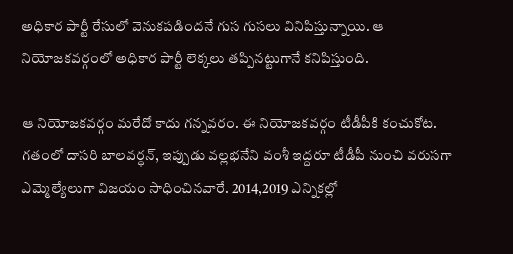అధికార పార్టీ రేసులో వెనుకపడిందనే గుస గుసలు వినిపిస్తున్నాయి. ఆ నియోజకవర్గంలో అధికార పార్టీ లెక్కలు తప్పినట్టుగానే కనిపిస్తుంది.

ఆ నియోజకవర్గం మరేదో కాదు గన్నవరం. ఈ నియోజకవర్గం టీడీపీకి కంచుకోట. గతంలో దాసరి బాలవర్ధన్, ఇప్పుడు వల్లభనేని వంశీ ఇద్దరూ టీడీపీ నుంచి వరుసగా ఎమ్మెల్యేలుగా విజయం సాధించినవారే. 2014,2019 ఎన్నికల్లో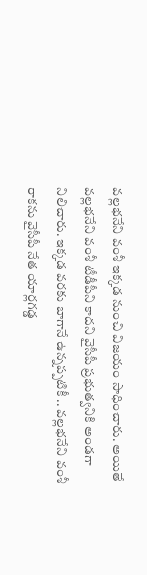వల్లభనేని వంశీ ఇక్కడ నుంచి విజయం సాధించారు. అయితే వల్లభనేని వంశీ టీడీపీని కాదని వైసీపీ ప్రభుత్వనికి అండగా నిలిచారు. ఇక్కడ వరకు బాగానే ఉన్నప్పటికీ .. వల్లభనేని వంశీ రాకను వైసీపీ నేత యార్లగడ్డ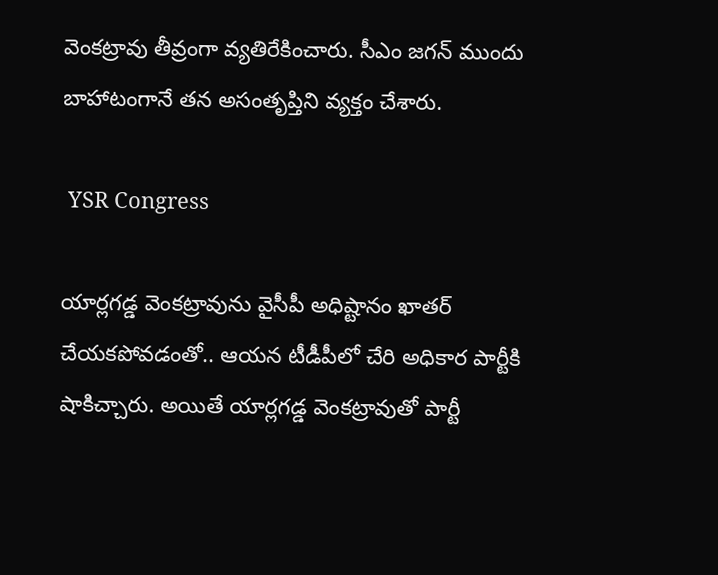వెంకట్రావు తీవ్రంగా వ్యతిరేకించారు. సీఎం జగన్ ముందు బాహాటంగానే తన అసంతృప్తిని వ్యక్తం చేశారు.

 YSR Congress

యార్లగడ్డ వెంకట్రావును వైసీపీ అధిష్టానం ఖాతర్ చేయకపోవడంతో.. ఆయన టీడీపీలో చేరి అధికార పార్టీకి షాకిచ్చారు. అయితే యార్లగడ్డ వెంకట్రావుతో పార్టీ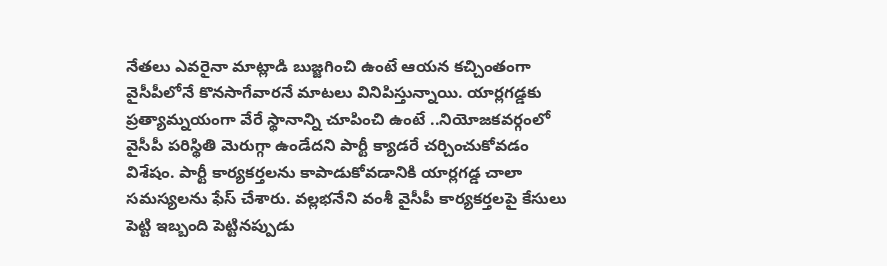నేతలు ఎవరైనా మాట్లాడి బుజ్జగించి ఉంటే ఆయన కచ్చింతంగా వైసీపీలోనే కొనసాగేవారనే మాటలు వినిపిస్తున్నాయి. యార్లగడ్డకు ప్రత్యామ్నయంగా వేరే స్థానాన్ని చూపించి ఉంటే ..నియోజకవర్గంలో వైసీపీ పరిస్థితి మెరుగ్గా ఉండేదని పార్టీ క్యాడరే చర్చించుకోవడం విశేషం. పార్టీ కార్యకర్తలను కాపాడుకోవడానికి యార్లగడ్డ చాలా సమస్యలను ఫేస్ చేశారు. వల్లభనేని వంశీ వైసీపీ కార్యకర్తలపై కేసులు పెట్టి ఇబ్బంది పెట్టినప్పుడు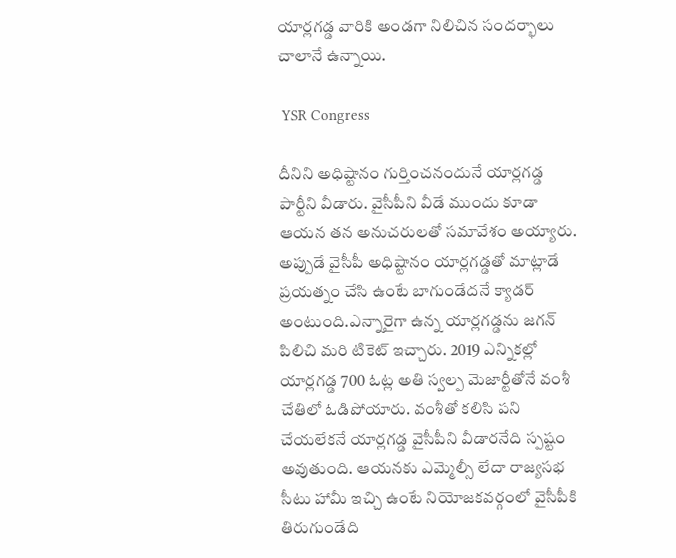యార్లగడ్డ వారికి అండగా నిలిచిన సందర్భాలు చాలానే ఉన్నాయి.

 YSR Congress

దీనిని అధిష్టానం గుర్తించనందునే యార్లగడ్డ పార్టీని వీడారు. వైసీపీని వీడే ముందు కూడా ఆయన తన అనుచరులతో సమావేశం అయ్యారు. అప్పుడే వైసీపీ అధిష్టానం యార్లగడ్డతో మాట్లాడే ప్రయత్నం చేసి ఉంటే బాగుండేదనే క్యాడర్ అంటుంది.ఎన్నారైగా ఉన్న యార్లగడ్డను జగన్ పిలిచి మరి టికెట్ ఇచ్చారు. 2019 ఎన్నికల్లో యార్లగడ్డ 700 ఓట్ల అతి స్వల్ప మెజార్టీతోనే వంశీ చేతిలో ఓడిపోయారు. వంశీతో కలిసి పని చేయలేకనే యార్లగడ్డ వైసీపీని వీడారనేది స్పష్టం అవుతుంది. ఆయనకు ఎమ్మెల్సీ లేదా రాజ్యసభ సీటు హామీ ఇచ్చి ఉంటే నియోజకవర్గంలో వైసీపీకి తిరుగుండేది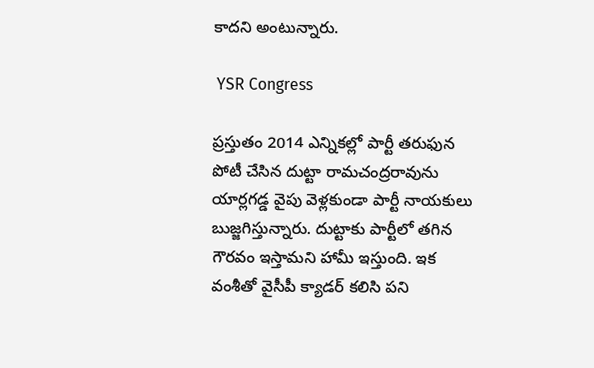కాదని అంటున్నారు.

 YSR Congress

ప్రస్తుతం 2014 ఎన్నికల్లో పార్టీ తరుఫున పోటీ చేసిన దుట్టా రామచంద్రరావును యార్లగడ్డ వైపు వెళ్లకుండా పార్టీ నాయకులు బుజ్జగిస్తున్నారు. దుట్టాకు పార్టీలో తగిన గౌరవం ఇస్తామని హామీ ఇస్తుంది. ఇక వంశీతో వైసీపీ క్యాడర్ కలిసి పని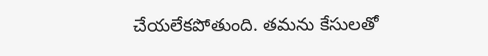చేయలేకపోతుంది. తమను కేసులతో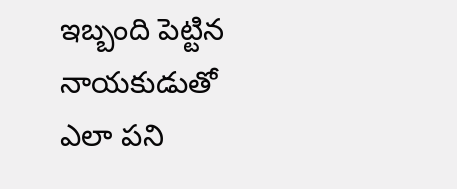ఇబ్బంది పెట్టిన నాయకుడుతో ఎలా పని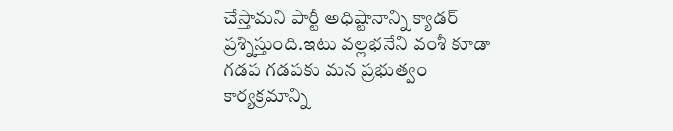చేస్తామని పార్టీ అధిష్టానాన్ని క్యాడర్ ప్రశ్నిస్తుంది.ఇటు వల్లభనేని వంశీ కూడా గడప గడపకు మన ప్రభుత్వం కార్యక్రమాన్ని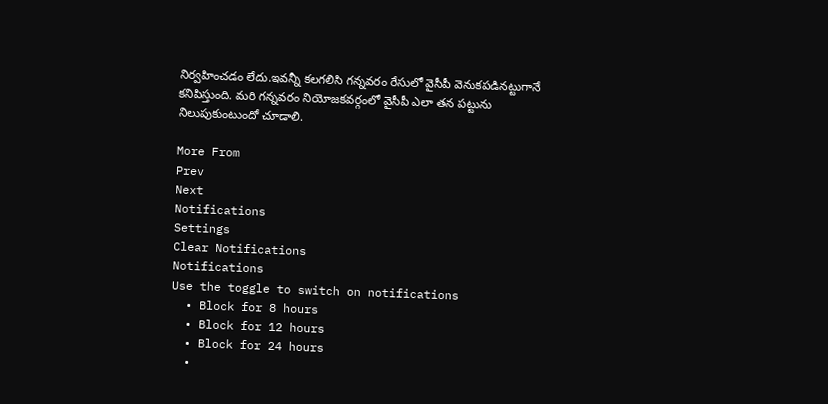నిర్వహించడం లేదు.ఇవన్నీ కలగలిసి గన్నవరం రేసులో వైసీపీ వెనుకపడినట్టుగానే కనిపిస్తుంది. మరి గన్నవరం నియోజకవర్గంలో వైసీపీ ఎలా తన పట్టును నిలుపుకుంటుందో చూడాలి.

More From
Prev
Next
Notifications
Settings
Clear Notifications
Notifications
Use the toggle to switch on notifications
  • Block for 8 hours
  • Block for 12 hours
  • Block for 24 hours
  •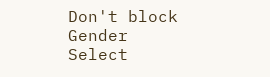Don't block
Gender
Select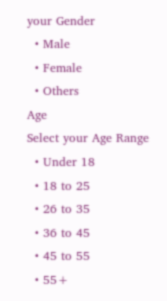your Gender
  • Male
  • Female
  • Others
Age
Select your Age Range
  • Under 18
  • 18 to 25
  • 26 to 35
  • 36 to 45
  • 45 to 55
  • 55+